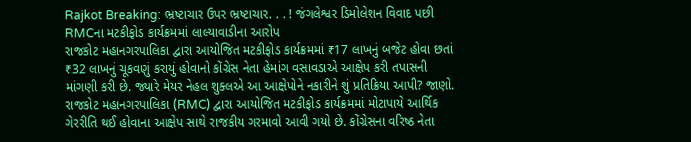Rajkot Breaking: ભ્રષ્ટાચાર ઉપર ભ્રષ્ટાચાર. . . ! જંગલેશ્વર ડિમોલેશન વિવાદ પછી RMCના મટકીફોડ કાર્યક્રમમાં લાલ્યાવાડીના આરોપ
રાજકોટ મહાનગરપાલિકા દ્વારા આયોજિત મટકીફોડ કાર્યક્રમમાં ₹17 લાખનું બજેટ હોવા છતાં ₹32 લાખનું ચૂકવણું કરાયું હોવાનો કોંગ્રેસ નેતા હેમાંગ વસાવડાએ આક્ષેપ કરી તપાસની માંગણી કરી છે. જ્યારે મેયર નેહલ શુક્લએ આ આક્ષેપોને નકારીને શું પ્રતિક્રિયા આપી? જાણો.
રાજકોટ મહાનગરપાલિકા (RMC) દ્વારા આયોજિત મટકીફોડ કાર્યક્રમમાં મોટાપાયે આર્થિક ગેરરીતિ થઈ હોવાના આક્ષેપ સાથે રાજકીય ગરમાવો આવી ગયો છે. કોંગ્રેસના વરિષ્ઠ નેતા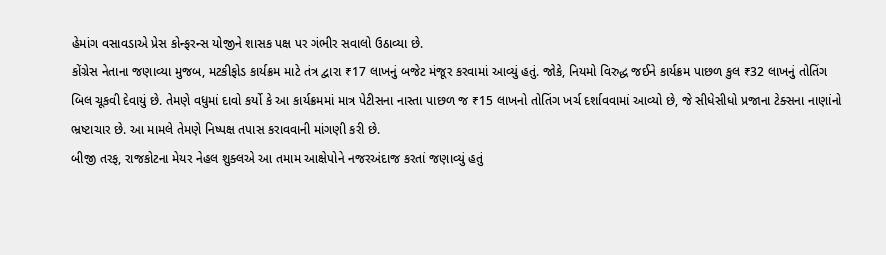હેમાંગ વસાવડાએ પ્રેસ કોન્ફરન્સ યોજીને શાસક પક્ષ પર ગંભીર સવાલો ઉઠાવ્યા છે.
કોંગ્રેસ નેતાના જણાવ્યા મુજબ, મટકીફોડ કાર્યક્રમ માટે તંત્ર દ્વારા ₹17 લાખનું બજેટ મંજૂર કરવામાં આવ્યું હતું. જોકે, નિયમો વિરુદ્ધ જઈને કાર્યક્રમ પાછળ કુલ ₹32 લાખનું તોતિંગ બિલ ચૂકવી દેવાયું છે. તેમણે વધુમાં દાવો કર્યો કે આ કાર્યક્રમમાં માત્ર પેટીસના નાસ્તા પાછળ જ ₹15 લાખનો તોતિંગ ખર્ચ દર્શાવવામાં આવ્યો છે, જે સીધેસીધો પ્રજાના ટેક્સના નાણાંનો ભ્રષ્ટાચાર છે. આ મામલે તેમણે નિષ્પક્ષ તપાસ કરાવવાની માંગણી કરી છે.
બીજી તરફ, રાજકોટના મેયર નેહલ શુક્લએ આ તમામ આક્ષેપોને નજરઅંદાજ કરતાં જણાવ્યું હતું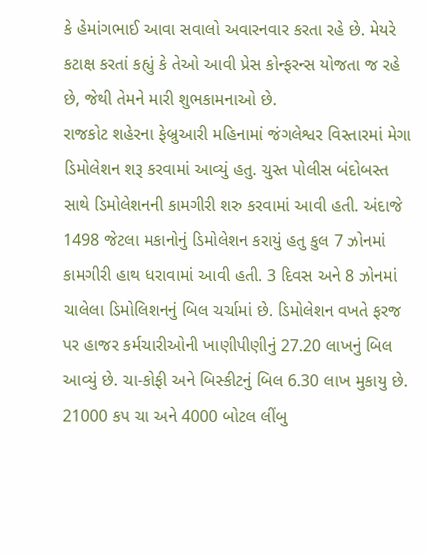કે હેમાંગભાઈ આવા સવાલો અવારનવાર કરતા રહે છે. મેયરે કટાક્ષ કરતાં કહ્યું કે તેઓ આવી પ્રેસ કોન્ફરન્સ યોજતા જ રહે છે, જેથી તેમને મારી શુભકામનાઓ છે.
રાજકોટ શહેરના ફેબ્રુઆરી મહિનામાં જંગલેશ્વર વિસ્તારમાં મેગા ડિમોલેશન શરૂ કરવામાં આવ્યું હતુ. ચુસ્ત પોલીસ બંદોબસ્ત સાથે ડિમોલેશનની કામગીરી શરુ કરવામાં આવી હતી. અંદાજે 1498 જેટલા મકાનોનું ડિમોલેશન કરાયું હતુ કુલ 7 ઝોનમાં કામગીરી હાથ ધરાવામાં આવી હતી. 3 દિવસ અને 8 ઝોનમાં ચાલેલા ડિમોલિશનનું બિલ ચર્ચામાં છે. ડિમોલેશન વખતે ફરજ પર હાજર કર્મચારીઓની ખાણીપીણીનું 27.20 લાખનું બિલ આવ્યું છે. ચા-કોફી અને બિસ્કીટનું બિલ 6.30 લાખ મુકાયુ છે. 21000 કપ ચા અને 4000 બોટલ લીંબુ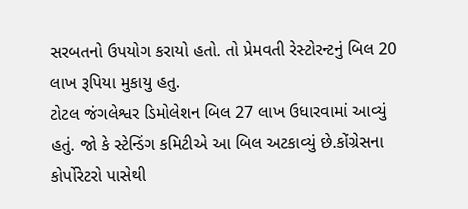સરબતનો ઉપયોગ કરાયો હતો. તો પ્રેમવતી રેસ્ટોરન્ટનું બિલ 20 લાખ રૂપિયા મુકાયુ હતુ.
ટોટલ જંગલેશ્વર ડિમોલેશન બિલ 27 લાખ ઉધારવામાં આવ્યું હતું. જો કે સ્ટેન્ડિંગ કમિટીએ આ બિલ અટકાવ્યું છે.કોંગ્રેસના કોર્પોરેટરો પાસેથી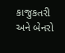કાજુકતરી અને બેનરો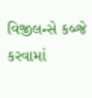વિજીલન્સે કબ્જે કરવામાં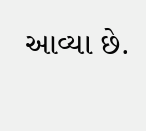આવ્યા છે.